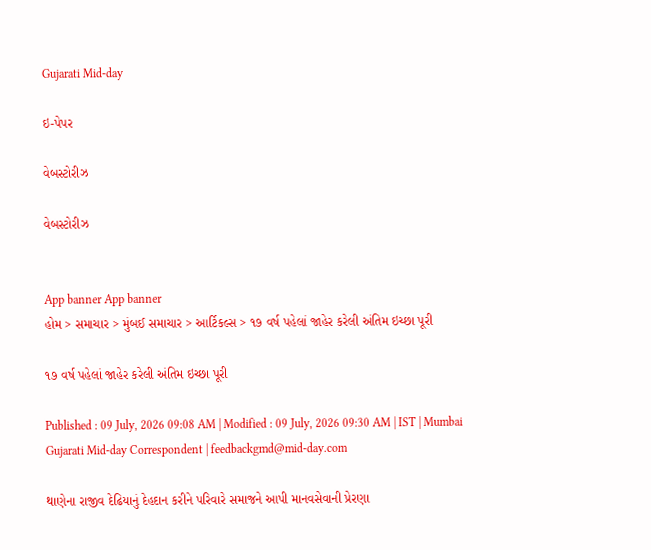Gujarati Mid-day

ઇ-પેપર

વેબસ્ટોરીઝ

વેબસ્ટોરીઝ


App banner App banner
હોમ > સમાચાર > મુંબઈ સમાચાર > આર્ટિકલ્સ > ૧૭ વર્ષ પહેલાં જાહેર કરેલી અંતિમ ઇચ્છા પૂરી

૧૭ વર્ષ પહેલાં જાહેર કરેલી અંતિમ ઇચ્છા પૂરી

Published : 09 July, 2026 09:08 AM | Modified : 09 July, 2026 09:30 AM | IST | Mumbai
Gujarati Mid-day Correspondent | feedbackgmd@mid-day.com

થાણેના રાજીવ દેઢિયાનું દેહદાન કરીને પરિવારે સમાજને આપી માનવસેવાની પ્રેરણા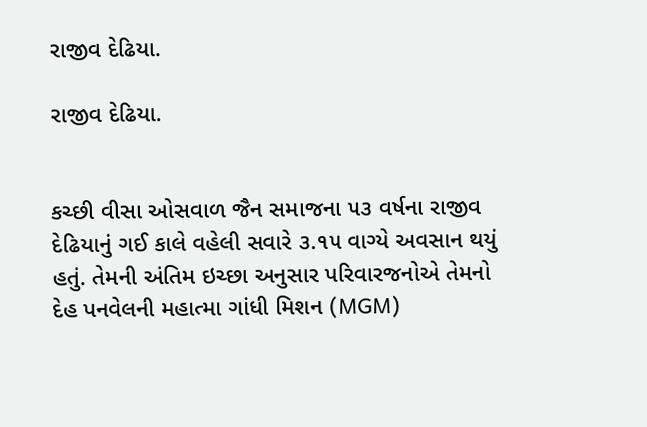રાજીવ દેઢિયા.

રાજીવ દેઢિયા.


કચ્છી વીસા ઓસવાળ જૈન સમાજના ૫૩ વર્ષના રાજીવ દેઢિયાનું ગઈ કાલે વહેલી સવારે ૩.૧૫ વાગ્યે અવસાન થયું હતું. તેમની અંતિમ ઇચ્છા અનુસાર પરિવારજનોએ તેમનો દેહ પનવેલની મહાત્મા ગાંધી મિશન (MGM)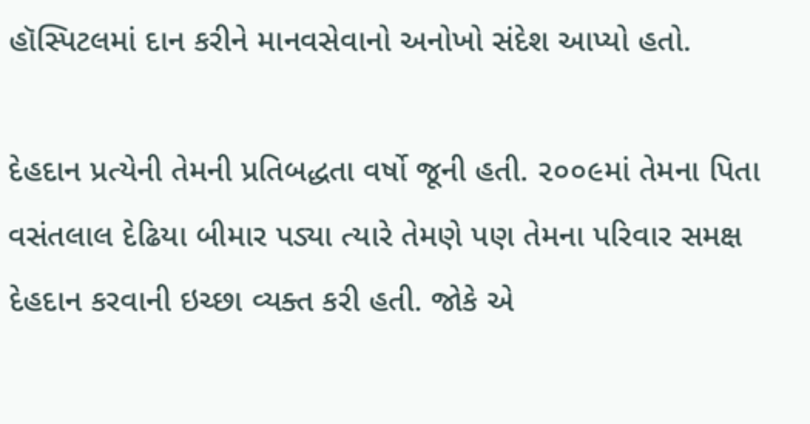હૉસ્પિટલમાં દાન કરીને માનવસેવાનો અનોખો સંદેશ આપ્યો હતો.

દેહદાન પ્રત્યેની તેમની પ્રતિબદ્ધતા વર્ષો જૂની હતી. ૨૦૦૯માં તેમના પિતા વસંતલાલ દેઢિયા બીમાર પડ્યા ત્યારે તેમણે પણ તેમના પરિવાર સમક્ષ દેહદાન કરવાની ઇચ્છા વ્યક્ત કરી હતી. જોકે એ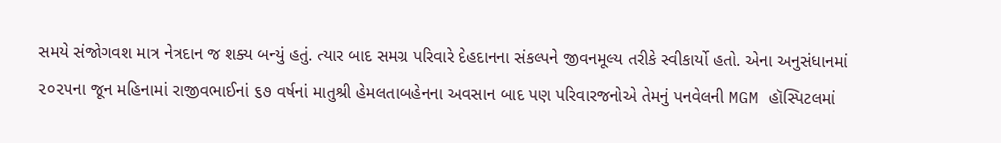સમયે સંજોગવશ માત્ર નેત્રદાન જ શક્ય બન્યું હતું. ત્યાર બાદ સમગ્ર પરિવારે દેહદાનના સંકલ્પને જીવનમૂલ્ય તરીકે સ્વીકાર્યો હતો. એના અનુસંધાનમાં ૨૦૨૫ના જૂન મહિનામાં રાજીવભાઈનાં ૬૭ વર્ષનાં માતુશ્રી હેમલતાબહેનના અવસાન બાદ પણ પરિવારજનોએ તેમનું પનવેલની MGM હૉસ્પિટલમાં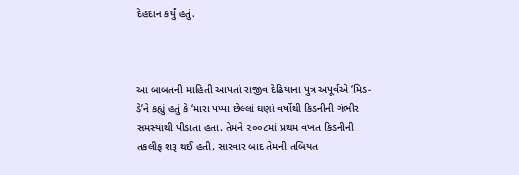દેહદાન કર્યું હતું.



આ બાબતની માહિતી આપતાં રાજીવ દેઢિયાના પુત્ર અપૂર્વએ ‘મિડ-ડે’ને કહ્યું હતું કે ‘મારા પપ્પા છેલ્લાં ઘણાં વર્ષોથી કિડનીની ગંભીર સમસ્યાથી પીડાતા હતા. તેમને ૨૦૦૮માં પ્રથમ વખત કિડનીની તકલીફ શરૂ થઈ હતી. સારવાર બાદ તેમની તબિયત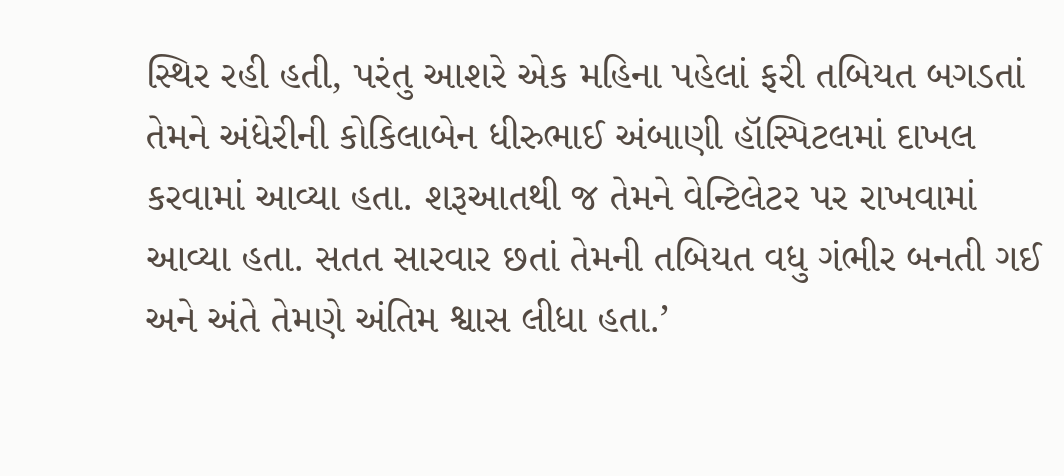સ્થિર રહી હતી, પરંતુ આશરે એક મહિના પહેલાં ફરી તબિયત બગડતાં તેમને અંધેરીની કોકિલાબેન ધીરુભાઈ અંબાણી હૉસ્પિટલમાં દાખલ કરવામાં આવ્યા હતા. શરૂઆતથી જ તેમને વેન્ટિલેટર પર રાખવામાં આવ્યા હતા. સતત સારવાર છતાં તેમની તબિયત વધુ ગંભીર બનતી ગઈ અને અંતે તેમણે અંતિમ શ્વાસ લીધા હતા.’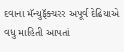દવાના મૅન્યુફૅક્ચરર અપૂર્વ દેઢિયાએ વ‍ધુ માહિતી આપતાં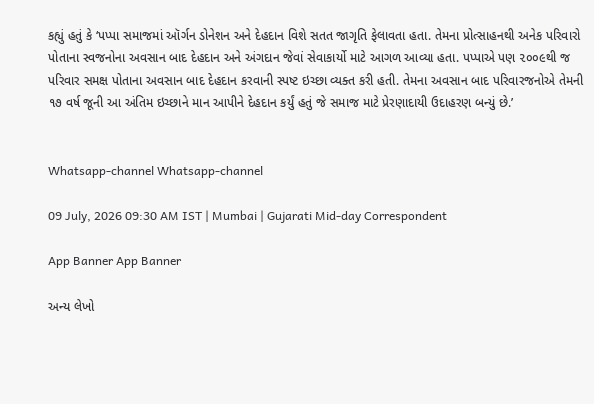કહ્યું હતું કે ‘પપ્પા સમાજમાં ઑર્ગન ડોનેશન અને દેહદાન વિશે સતત જાગૃતિ ફેલાવતા હતા. તેમના પ્રોત્સાહનથી અનેક પરિવારો પોતાના સ્વજનોના અવસાન બાદ દેહદાન અને અંગદાન જેવાં સેવાકાર્યો માટે આગળ આવ્યા હતા. પપ્પાએ પણ ૨૦૦૯થી જ પરિવાર સમક્ષ પોતાના અવસાન બાદ દેહદાન કરવાની સ્પષ્ટ ઇચ્છા વ્યક્ત કરી હતી. તેમના અવસાન બાદ પરિવારજનોએ તેમની ૧૭ વર્ષ જૂની આ અંતિમ ઇચ્છાને માન આપીને દેહદાન કર્યું હતું જે સમાજ માટે પ્રેરણાદાયી ઉદાહરણ બન્યું છે.’


Whatsapp-channel Whatsapp-channel

09 July, 2026 09:30 AM IST | Mumbai | Gujarati Mid-day Correspondent

App Banner App Banner

અન્ય લેખો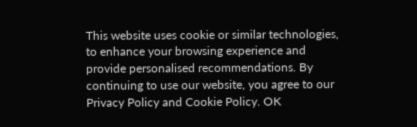This website uses cookie or similar technologies, to enhance your browsing experience and provide personalised recommendations. By continuing to use our website, you agree to our Privacy Policy and Cookie Policy. OK